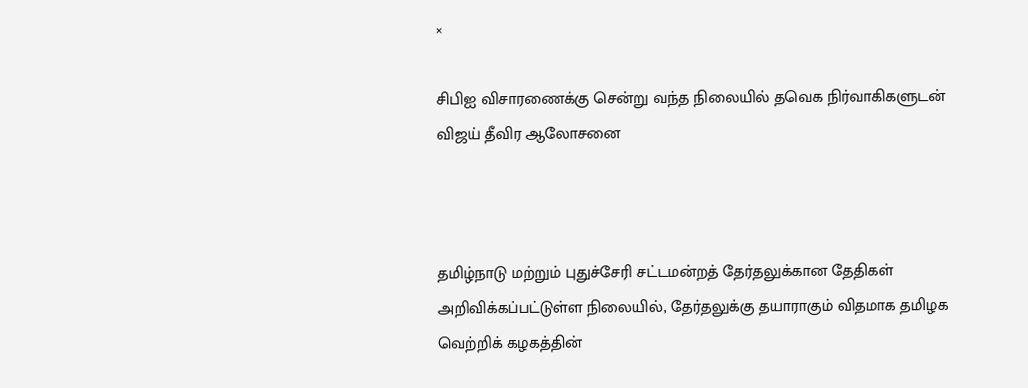×

சிபிஐ விசாரணைக்கு சென்று வந்த நிலையில் தவெக நிர்வாகிகளுடன் விஜய் தீவிர ஆலோசனை



தமிழ்நாடு மற்றும் புதுச்சேரி சட்டமன்றத் தேர்தலுக்கான தேதிகள் அறிவிக்கப்பட்டுள்ள நிலையில், தேர்தலுக்கு தயாராகும் விதமாக தமிழக வெற்றிக் கழகத்தின்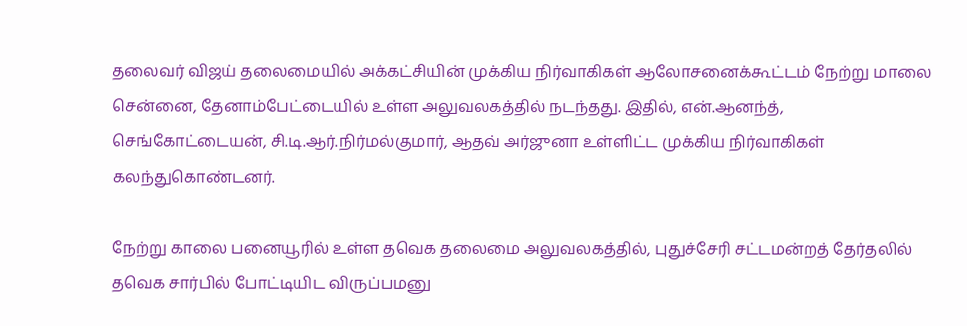தலைவர் விஜய் தலைமையில் அக்கட்சியின் முக்கிய நிர்வாகிகள் ஆலோசனைக்கூட்டம் நேற்று மாலை சென்னை, தேனாம்பேட்டையில் உள்ள அலுவலகத்தில் நடந்தது. இதில், என்.ஆனந்த், செங்கோட்டையன், சி.டி.ஆர்.நிர்மல்குமார், ஆதவ் அர்ஜுனா உள்ளிட்ட முக்கிய நிர்வாகிகள் கலந்துகொண்டனர்.

நேற்று காலை பனையூரில் உள்ள தவெக தலைமை அலுவலகத்தில், புதுச்சேரி சட்டமன்றத் தேர்தலில் தவெக சார்பில் போட்டியிட விருப்பமனு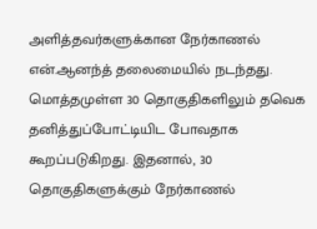அளித்தவர்களுக்கான நேர்காணல் என்.ஆனந்த் தலைமையில் நடந்தது. மொத்தமுள்ள 30 தொகுதிகளிலும் தவெக தனித்துப்போட்டியிட போவதாக கூறப்படுகிறது. இதனால், 30 தொகுதிகளுக்கும் நேர்காணல்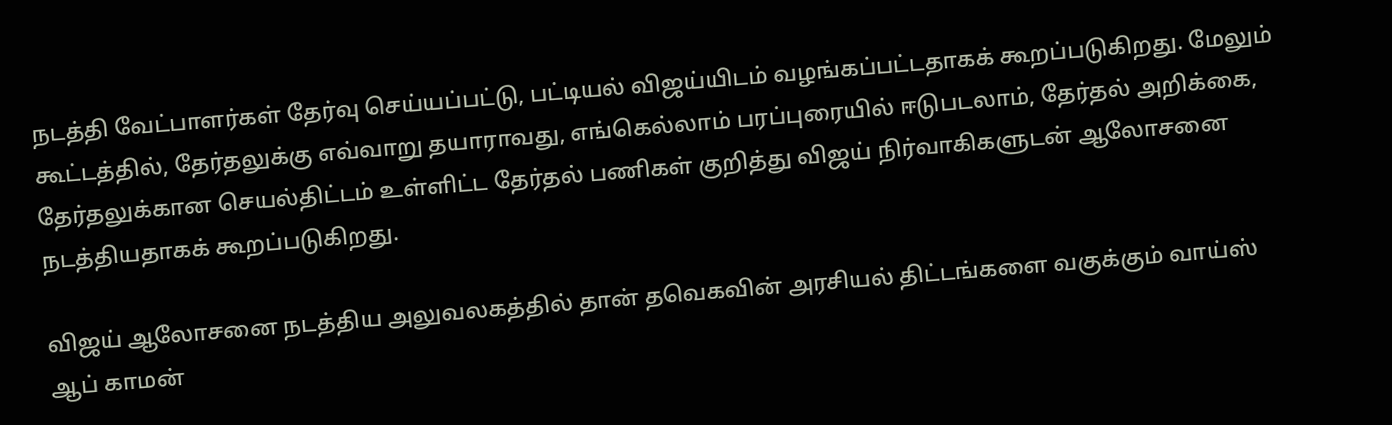நடத்தி வேட்பாளர்கள் தேர்வு செய்யப்பட்டு, பட்டியல் விஜய்யிடம் வழங்கப்பட்டதாகக் கூறப்படுகிறது. மேலும் கூட்டத்தில், தேர்தலுக்கு எவ்வாறு தயாராவது, எங்கெல்லாம் பரப்புரையில் ஈடுபடலாம், தேர்தல் அறிக்கை, தேர்தலுக்கான செயல்திட்டம் உள்ளிட்ட தேர்தல் பணிகள் குறித்து விஜய் நிர்வாகிகளுடன் ஆலோசனை நடத்தியதாகக் கூறப்படுகிறது.

விஜய் ஆலோசனை நடத்திய அலுவலகத்தில் தான் தவெகவின் அரசியல் திட்டங்களை வகுக்கும் வாய்ஸ் ஆப் காமன்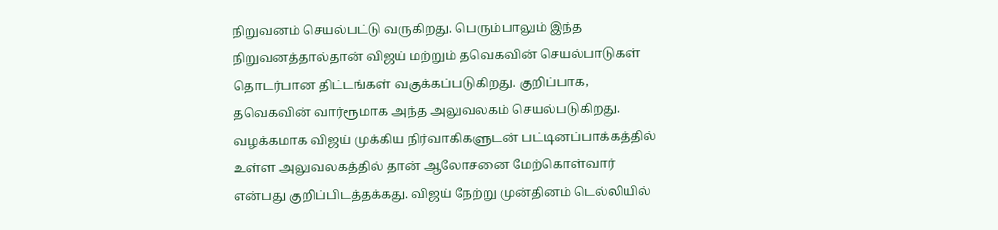நிறுவனம் செயல்பட்டு வருகிறது. பெரும்பாலும் இந்த நிறுவனத்தால்தான் விஜய் மற்றும் தவெகவின் செயல்பாடுகள் தொடர்பான திட்டங்கள் வகுக்கப்படுகிறது. குறிப்பாக, தவெகவின் வார்ரூமாக அந்த அலுவலகம் செயல்படுகிறது. வழக்கமாக விஜய் முக்கிய நிர்வாகிகளுடன் பட்டினப்பாக்கத்தில் உள்ள அலுவலகத்தில் தான் ஆலோசனை மேற்கொள்வார் என்பது குறிப்பிடத்தக்கது. விஜய் நேற்று முன்தினம் டெல்லியில்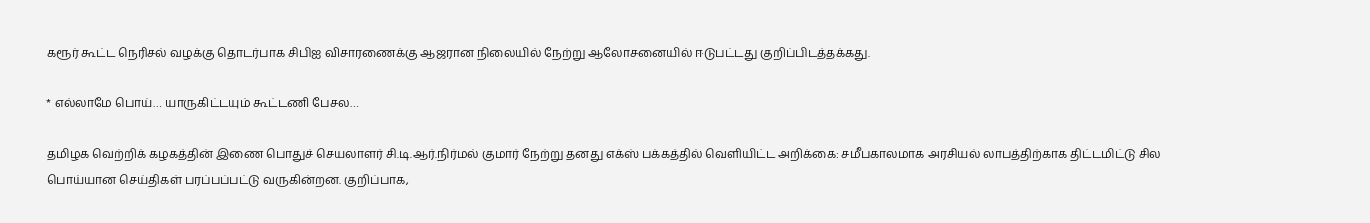கரூர் கூட்ட நெரிசல் வழக்கு தொடர்பாக சிபிஐ விசாரணைக்கு ஆஜரான நிலையில் நேற்று ஆலோசனையில் ஈடுபட்டது குறிப்பிடத்தக்கது.

* எல்லாமே பொய்… யாருகிட்டயும் கூட்டணி பேசல…

தமிழக வெற்றிக் கழகத்தின் இணை பொதுச் செயலாளர் சி.டி.ஆர்.நிர்மல் குமார் நேற்று தனது எக்ஸ் பக்கத்தில் வெளியிட்ட அறிக்கை: சமீபகாலமாக அரசியல் லாபத்திற்காக திட்டமிட்டு சில பொய்யான செய்திகள் பரப்பப்பட்டு வருகின்றன. குறிப்பாக,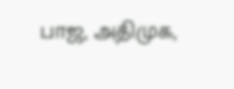பாஜ, அதிமுக,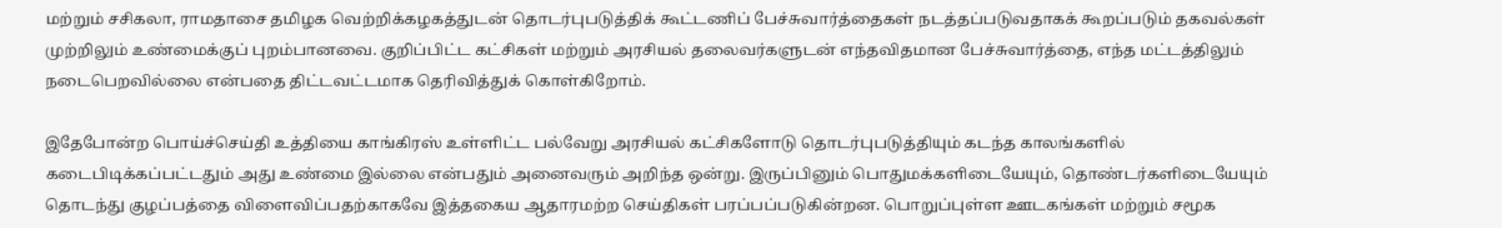மற்றும் சசிகலா, ராமதாசை தமிழக வெற்றிக்கழகத்துடன் தொடர்புபடுத்திக் கூட்டணிப் பேச்சுவார்த்தைகள் நடத்தப்படுவதாகக் கூறப்படும் தகவல்கள் முற்றிலும் உண்மைக்குப் புறம்பானவை. குறிப்பிட்ட கட்சிகள் மற்றும் அரசியல் தலைவர்களுடன் எந்தவிதமான பேச்சுவார்த்தை, எந்த மட்டத்திலும் நடைபெறவில்லை என்பதை திட்டவட்டமாக தெரிவித்துக் கொள்கிறோம்.

இதேபோன்ற பொய்ச்செய்தி உத்தியை காங்கிரஸ் உள்ளிட்ட பல்வேறு அரசியல் கட்சிகளோடு தொடர்புபடுத்தியும் கடந்த காலங்களில் கடைபிடிக்கப்பட்டதும் அது உண்மை இல்லை என்பதும் அனைவரும் அறிந்த ஒன்று. இருப்பினும் பொதுமக்களிடையேயும், தொண்டர்களிடையேயும் தொடந்து குழப்பத்தை விளைவிப்பதற்காகவே இத்தகைய ஆதாரமற்ற செய்திகள் பரப்பப்படுகின்றன. பொறுப்புள்ள ஊடகங்கள் மற்றும் சமூக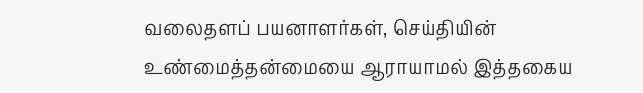வலைதளப் பயனாளர்கள், செய்தியின் உண்மைத்தன்மையை ஆராயாமல் இத்தகைய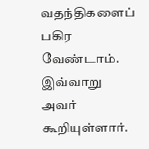வதந்திகளைப் பகிர வேண்டாம்.
இவ்வாறு அவர் கூறியுள்ளார்.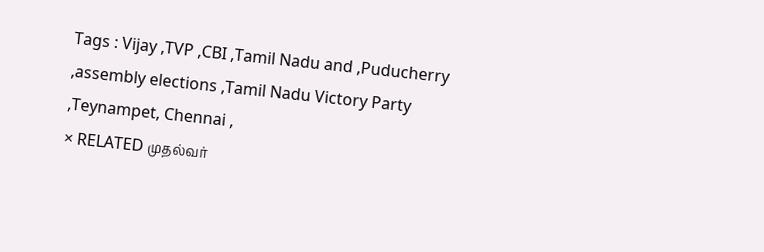Tags : Vijay ,TVP ,CBI ,Tamil Nadu and ,Puducherry ,assembly elections ,Tamil Nadu Victory Party ,Teynampet, Chennai ,
× RELATED முதல்வர்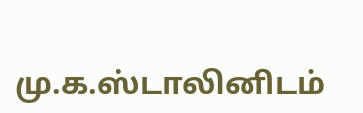மு.க.ஸ்டாலினிடம்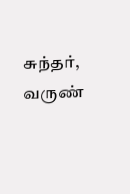சுந்தர், வருண்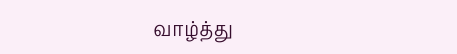வாழ்த்து